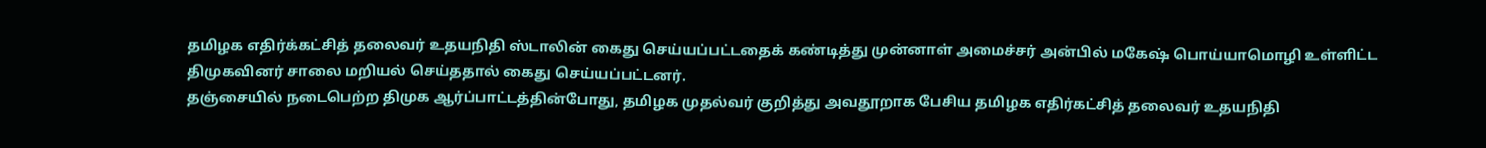தமிழக எதிர்க்கட்சித் தலைவர் உதயநிதி ஸ்டாலின் கைது செய்யப்பட்டதைக் கண்டித்து முன்னாள் அமைச்சர் அன்பில் மகேஷ் பொய்யாமொழி உள்ளிட்ட திமுகவினர் சாலை மறியல் செய்ததால் கைது செய்யப்பட்டனர்.
தஞ்சையில் நடைபெற்ற திமுக ஆர்ப்பாட்டத்தின்போது, தமிழக முதல்வர் குறித்து அவதூறாக பேசிய தமிழக எதிர்கட்சித் தலைவர் உதயநிதி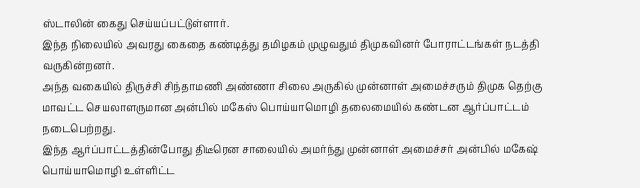ஸ்டாலின் கைது செய்யப்பட்டுள்ளார்.
இந்த நிலையில் அவரது கைதை கண்டித்து தமிழகம் முழுவதும் திமுகவினர் போராட்டங்கள் நடத்தி வருகின்றனர்.
அந்த வகையில் திருச்சி சிந்தாமணி அண்ணா சிலை அருகில் முன்னாள் அமைச்சரும் திமுக தெற்கு மாவட்ட செயலாளருமான அன்பில் மகேஸ் பொய்யாமொழி தலைமையில் கண்டன ஆர்ப்பாட்டம் நடைபெற்றது.
இந்த ஆர்ப்பாட்டத்தின்போது திடீரென சாலையில் அமர்ந்து முன்னாள் அமைச்சர் அன்பில் மகேஷ் பொய்யாமொழி உள்ளிட்ட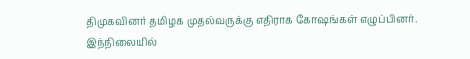திமுகவினர் தமிழக முதல்வருக்கு எதிராக கோஷங்கள் எழுப்பினர்.
இந்நிலையில்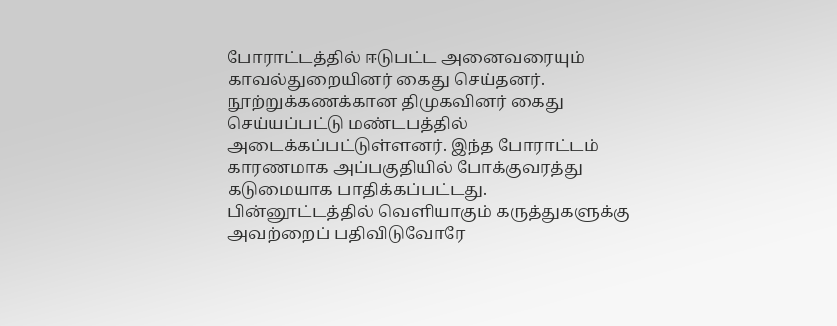போராட்டத்தில் ஈடுபட்ட அனைவரையும் காவல்துறையினர் கைது செய்தனர். நூற்றுக்கணக்கான திமுகவினர் கைது செய்யப்பட்டு மண்டபத்தில் அடைக்கப்பட்டுள்ளனர். இந்த போராட்டம் காரணமாக அப்பகுதியில் போக்குவரத்து கடுமையாக பாதிக்கப்பட்டது.
பின்னூட்டத்தில் வெளியாகும் கருத்துகளுக்கு அவற்றைப் பதிவிடுவோரே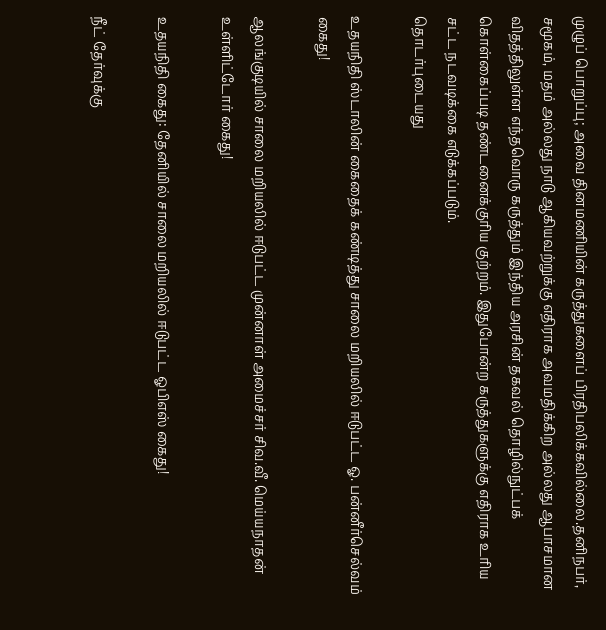முழுப் பொறுப்பு; அவை தினமணியின் கருத்துகளைப் பிரதிபலிக்கவில்லை.தனிநபர், சமூகம், மதம் அல்லது நாடு ஆகியவற்றுக்கு எதிராக அவமதிக்கிற அல்லது ஆபாசமான விதத்திலுள்ள எந்தவொரு கருத்தும் இந்திய அரசின் தகவல் தொழில்நுட்பக் கொள்கைப்படி தண்டனைக்குரிய குற்றம். இதுபோன்ற கருத்துகளுக்கு எதிராக உரிய சட்ட நடவடிக்கை எடுக்கப்படும்.
தொடர்புடையது

உதயநிதி ஸ்டாலின் கைதைக் கண்டித்து சாலை மறியலில் ஈடுபட்ட ஓ. பன்னீர்செல்வம் கைது!

ஆலங்குடியில் சாலை மறியலில் ஈடுபட்ட முன்னாள் அமைச்சர் சிவ.வீ. மெய்யநாதன் உள்ளிட்டோர் கைது!

உதயநிதி கைது: தேனியில் சாலை மறியலில் ஈடுபட்ட ஓபிஎஸ் கைது!

நீட் தேர்வுக்கு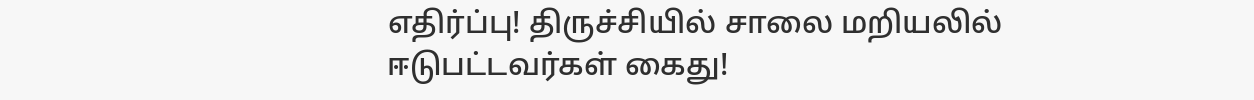எதிர்ப்பு! திருச்சியில் சாலை மறியலில் ஈடுபட்டவர்கள் கைது!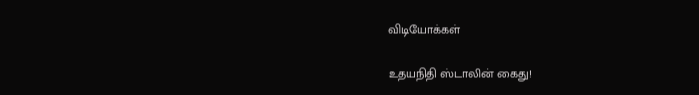விடியோக்கள்

உதயநிதி ஸ்டாலின் கைது!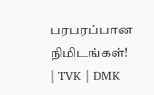பரபரப்பான நிமிடங்கள்! | TVK | DMK